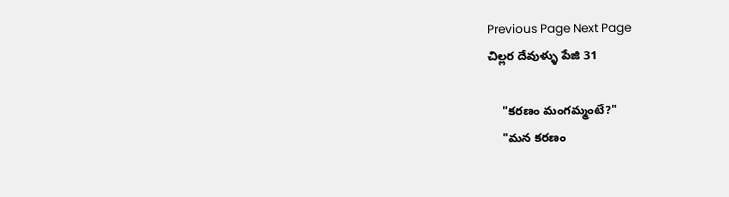Previous Page Next Page
చిల్లర దేవుళ్ళు పేజి 31

    "కరణం మంగమ్మంటే?"
    "మన కరణం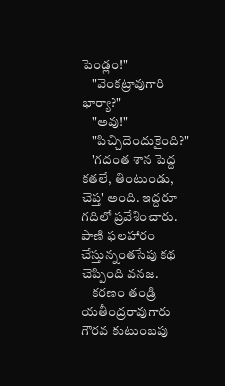పెండ్లం!"
    "వెంకట్రావుగారి భార్యా?"
    "అవు!"
    "పిచ్చిదెందుకైంది?"
    'గదంత శాన పెద్ద కతలే, తింటుండు, చెప్త' అంది. ఇద్దరూ గదిలో ప్రవేశించారు. పాణి ఫలహారం చేస్తున్నంతసేపు కథ చెప్పింది వనజ.
    కరణం తండ్రి యతీంద్రరావుగారు గౌరవ కుటుంబపు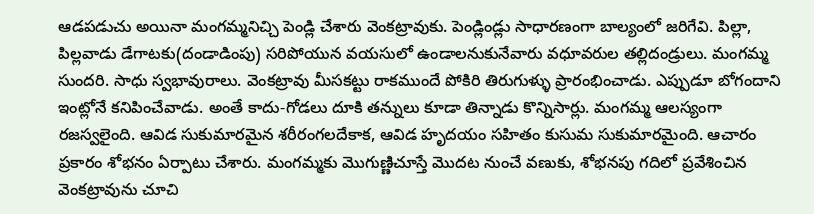ఆడపడుచు అయినా మంగమ్మనిచ్చి పెండ్లి చేశారు వెంకట్రావుకు. పెండ్లిండ్లు సాధారణంగా బాల్యంలో జరిగేవి. పిల్లా, పిల్లవాడు డేగాటకు(దండాడింపు) సరిపోయున వయసులో ఉండాలనుకునేవారు వధూవరుల తల్లిదండ్రులు. మంగమ్మ సుందరి. సాధు స్వభావురాలు. వెంకట్రావు మీసకట్టు రాకముందే పోకిరి తిరుగుళ్ళు ప్రారంభించాడు. ఎప్పుడూ బోగందాని ఇంట్లోనే కనిపించేవాడు. అంతే కాదు-గోడలు దూకి తన్నులు కూడా తిన్నాడు కొన్నిసార్లు. మంగమ్మ ఆలస్యంగా రజస్వలైంది. ఆవిడ సుకుమారమైన శరీరంగలదేకాక, ఆవిడ హృదయం సహితం కుసుమ సుకుమారమైంది. ఆచారం ప్రకారం శోభనం ఏర్పాటు చేశారు. మంగమ్మకు మొగుణ్ణిచూస్తే మొదట నుంచే వణుకు, శోభనపు గదిలో ప్రవేశించిన వెంకట్రావును చూచి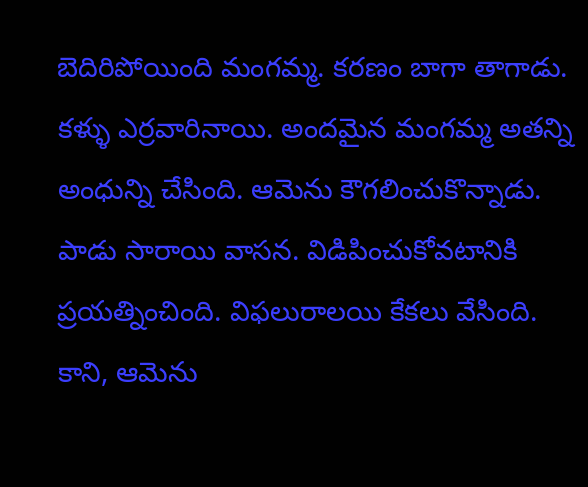బెదిరిపోయింది మంగమ్మ. కరణం బాగా తాగాడు. కళ్ళు ఎర్రవారినాయి. అందమైన మంగమ్మ అతన్ని అంధున్ని చేసింది. ఆమెను కౌగలించుకొన్నాడు. పాడు సారాయి వాసన. విడిపించుకోవటానికి ప్రయత్నించింది. విఫలురాలయి కేకలు వేసింది. కాని, ఆమెను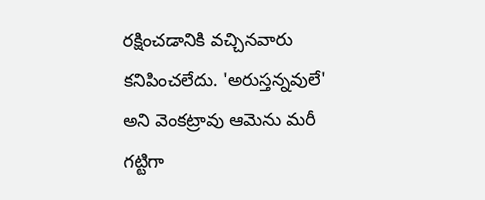రక్షించడానికి వచ్చినవారు కనిపించలేదు. 'అరుస్తన్నవులే' అని వెంకట్రావు ఆమెను మరీ గట్టిగా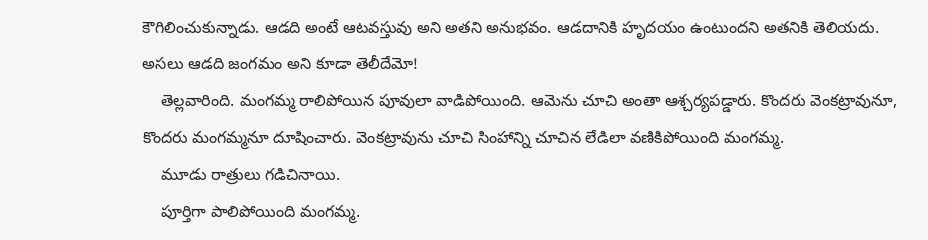కౌగిలించుకున్నాడు. ఆడది అంటే ఆటవస్తువు అని అతని అనుభవం. ఆడదానికి హృదయం ఉంటుందని అతనికి తెలియదు. అసలు ఆడది జంగమం అని కూడా తెలీదేమో!
    తెల్లవారింది. మంగమ్మ రాలిపోయిన పూవులా వాడిపోయింది. ఆమెను చూచి అంతా ఆశ్చర్యపడ్డారు. కొందరు వెంకట్రావునూ, కొందరు మంగమ్మనూ దూషించారు. వెంకట్రావును చూచి సింహాన్ని చూచిన లేడిలా వణికిపోయింది మంగమ్మ.
    మూడు రాత్రులు గడిచినాయి.
    పూర్తిగా పాలిపోయింది మంగమ్మ.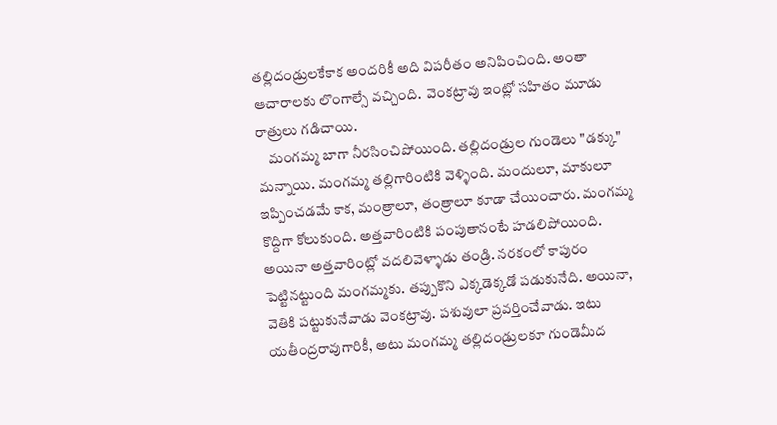తల్లిదండ్రులకేకాక అందరికీ అది విపరీతం అనిపించింది. అంతా ఆచారాలకు లొంగాల్సే వచ్చింది.  వెంకట్రావు ఇంట్లో సహితం మూడు రాత్రులు గడిచాయి.
    మంగమ్మ బాగా నీరసించిపోయింది. తల్లిదండ్రుల గుండెలు "డక్కు" మన్నాయి. మంగమ్మ తల్లిగారింటికి వెళ్ళింది. మందులూ, మాకులూ ఇప్పించడమే కాక, మంత్రాలూ, తంత్రాలూ కూడా చేయించారు. మంగమ్మ కొద్దిగా కోలుకుంది. అత్తవారింటికి పంపుతానంటే హడలిపోయింది. అయినా అత్తవారింట్లో వదలివెళ్ళాడు తండ్రి. నరకంలో కాపురం పెట్టినట్టుంది మంగమ్మకు. తప్పుకొని ఎక్కడెక్కడో పడుకునేది. అయినా, వెతికి పట్టుకునేవాడు వెంకట్రావు. పశువులా ప్రవర్తించేవాడు. ఇటు యతీంద్రరావుగారికీ, అటు మంగమ్మ తల్లిదండ్రులకూ గుండెమీద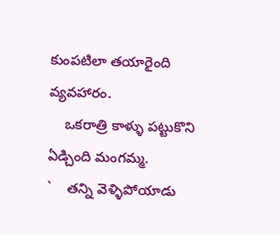కుంపటిలా తయారైంది వ్యవహారం.
    ఒకరాత్రి కాళ్ళు పట్టుకొని ఏడ్చింది మంగమ్మ.
`    తన్ని వెళ్ళిపోయాడు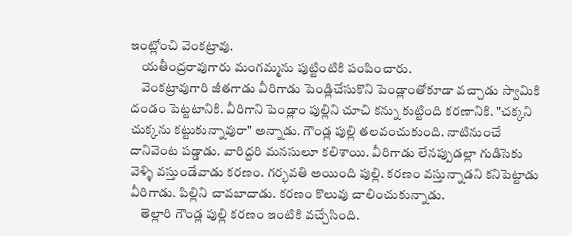ఇంట్లోంచి వెంకట్రావు.
    యతీంద్రరావుగారు మంగమ్మను పుట్టింటికి పంపించారు.
    వెంకట్రావుగారి జీతగాడు వీరిగాడు పెండ్లిచేసుకొని పెండ్లాంతోకూడా వచ్చాడు స్వామికి దండం పెట్టటానికి. వీరిగాని పెండ్లాం పుల్లిని చూచి కన్ను కుట్టింది కరణానికి. "చక్కని చుక్కను కట్టుకున్నావురా" అన్నాడు. గౌండ్ల పుల్లి తలవంచుకుంది. నాటినుంచే దానివెంట పడ్డాడు. వారిద్దరి మనసులూ కలిశాయి. వీరిగాడు లేనప్పుడల్లా గుడిసెకు వెళ్ళి వస్తుండేవాడు కరణం. గర్భవతి అయింది పుల్లి. కరణం వస్తున్నాడని కనిపెట్టాడు వీరిగాడు. పిల్లిని చావబాదాడు. కరణం కొలువు చాలించుకున్నాడు.
    తెల్లారి గౌండ్ల పుల్లి కరణం ఇంటికి వచ్చేసింది.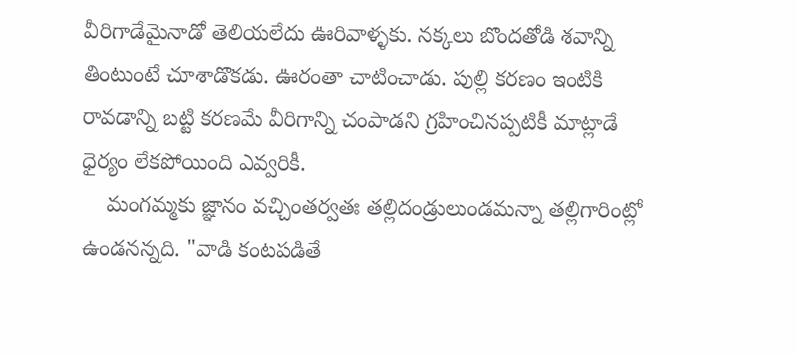వీరిగాడేమైనాడో తెలియలేదు ఊరివాళ్ళకు. నక్కలు బొందతోడి శవాన్ని తింటుంటే చూశాడొకడు. ఊరంతా చాటించాడు. పుల్లి కరణం ఇంటికి రావడాన్ని బట్టి కరణమే వీరిగాన్ని చంపాడని గ్రహించినప్పటికీ మాట్లాడే ధైర్యం లేకపోయింది ఎవ్వరికీ.
    మంగమ్మకు జ్ఞానం వచ్చింతర్వతః తల్లిదండ్రులుండమన్నా తల్లిగారింట్లో ఉండనన్నది. "వాడి కంటపడితే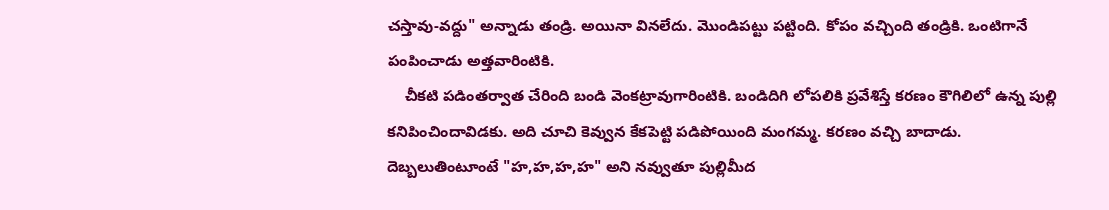చస్తావు-వద్దు" అన్నాడు తండ్రి. అయినా వినలేదు. మొండిపట్టు పట్టింది. కోపం వచ్చింది తండ్రికి. ఒంటిగానే పంపించాడు అత్తవారింటికి.
    చీకటి పడింతర్వాత చేరింది బండి వెంకట్రావుగారింటికి. బండిదిగి లోపలికి ప్రవేశిస్తే కరణం కౌగిలిలో ఉన్న పుల్లి కనిపించిందావిడకు. అది చూచి కెవ్వున కేకపెట్టి పడిపోయింది మంగమ్మ. కరణం వచ్చి బాదాడు.  దెబ్బలుతింటూంటే "హ,హ,హ,హ" అని నవ్వుతూ పుల్లిమీద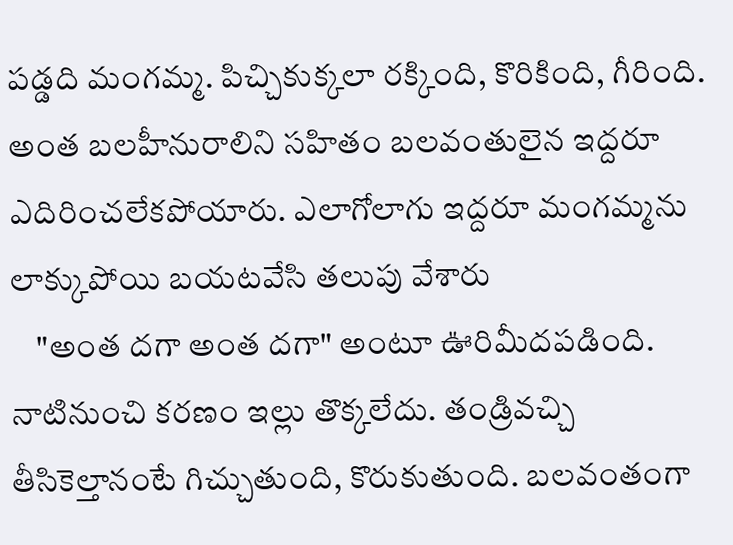పడ్డది మంగమ్మ. పిచ్చికుక్కలా రక్కింది, కొరికింది, గీరింది. అంత బలహీనురాలిని సహితం బలవంతులైన ఇద్దరూ ఎదిరించలేకపోయారు. ఎలాగోలాగు ఇద్దరూ మంగమ్మను లాక్కుపోయి బయటవేసి తలుపు వేశారు
    "అంత దగా అంత దగా" అంటూ ఊరిమీదపడింది. నాటినుంచి కరణం ఇల్లు తొక్కలేదు. తండ్రివచ్చి తీసికెల్తానంటే గిచ్చుతుంది, కొరుకుతుంది. బలవంతంగా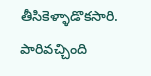తీసికెళ్ళాడొకసారి. పారివచ్చింది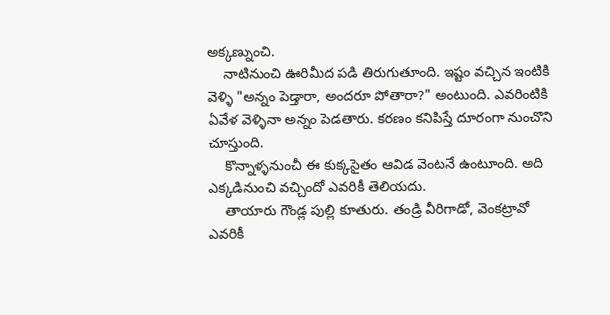అక్కణ్నుంచి.
    నాటినుంచి ఊరిమీద పడి తిరుగుతూంది. ఇష్టం వచ్చిన ఇంటికి వెళ్ళి "అన్నం పెడ్తారా, అందరూ పోతారా?" అంటుంది. ఎవరింటికి ఏవేళ వెళ్ళినా అన్నం పెడతారు. కరణం కనిపిస్తే దూరంగా నుంచొని చూస్తుంది.
    కొన్నాళ్ళనుంచీ ఈ కుక్కసైతం ఆవిడ వెంటనే ఉంటూంది. అది ఎక్కడినుంచి వచ్చిందో ఎవరికీ తెలియదు.
    తాయారు గౌండ్ల పుల్లి కూతురు. తండ్రి వీరిగాడో, వెంకట్రావో ఎవరికీ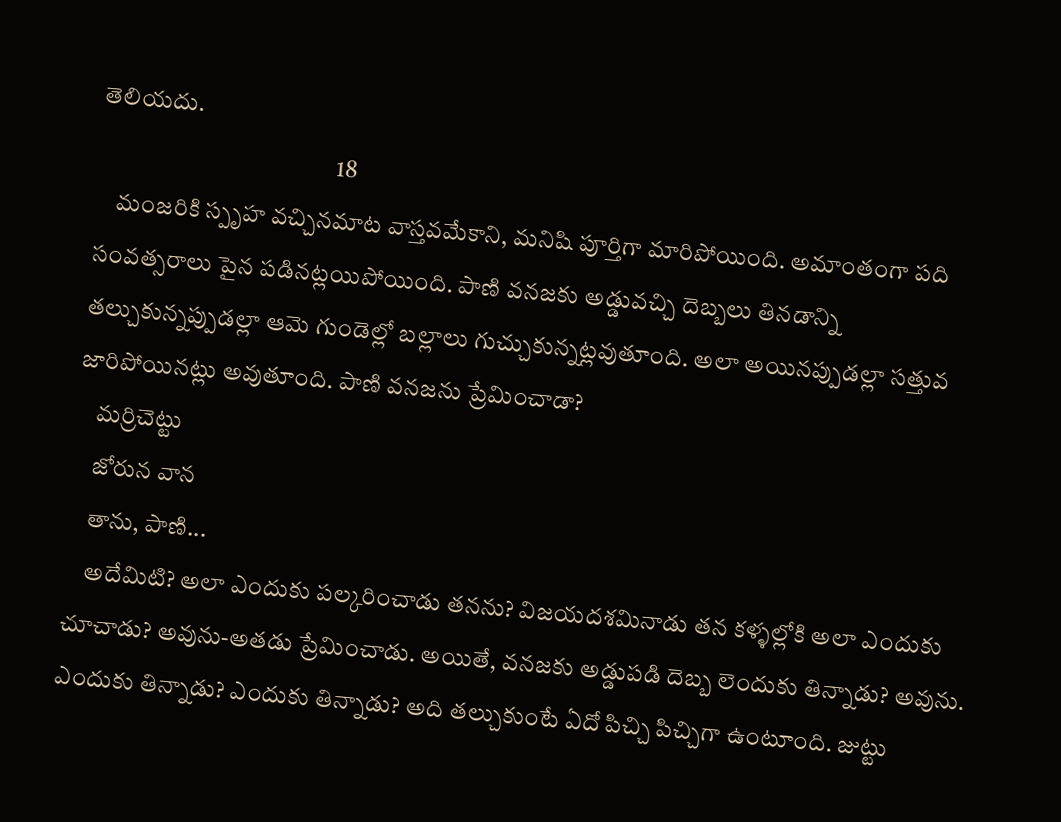తెలియదు.
                                                 18
    మంజరికి స్పృహ వచ్చినమాట వాస్తవమేకాని, మనిషి పూర్తిగా మారిపోయింది. అమాంతంగా పది సంవత్సరాలు పైన పడినట్లయిపోయింది. పాణి వనజకు అడ్డువచ్చి దెబ్బలు తినడాన్ని తల్చుకున్నప్పుడల్లా ఆమె గుండెల్లో బల్లాలు గుచ్చుకున్నట్లవుతూంది. అలా అయినప్పుడల్లా సత్తువ జారిపోయినట్లు అవుతూంది. పాణి వనజను ప్రేమించాడా?
    మర్రిచెట్టు
    జోరున వాన
    తాను, పాణి...
    అదేమిటి? అలా ఎందుకు పల్కరించాడు తనను? విజయదశమినాడు తన కళ్ళల్లోకి అలా ఎందుకు చూచాడు? అవును-అతడు ప్రేమించాడు. అయితే, వనజకు అడ్డుపడి దెబ్బ లెందుకు తిన్నాడు? అవును. ఎందుకు తిన్నాడు? ఎందుకు తిన్నాడు? అది తల్చుకుంటే ఏదో పిచ్చి పిచ్చిగా ఉంటూంది. జుట్టు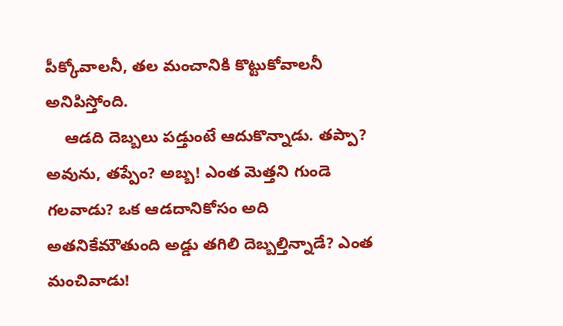పీక్కోవాలనీ, తల మంచానికి కొట్టుకోవాలనీ అనిపిస్తోంది.
    ఆడది దెబ్బలు పడ్తుంటే ఆదుకొన్నాడు. తప్పా? అవును, తప్పేం? అబ్బ! ఎంత మెత్తని గుండె గలవాడు? ఒక ఆడదానికోసం అది అతనికేమౌతుంది అడ్డు తగిలి దెబ్బల్తిన్నాడే? ఎంత మంచివాడు!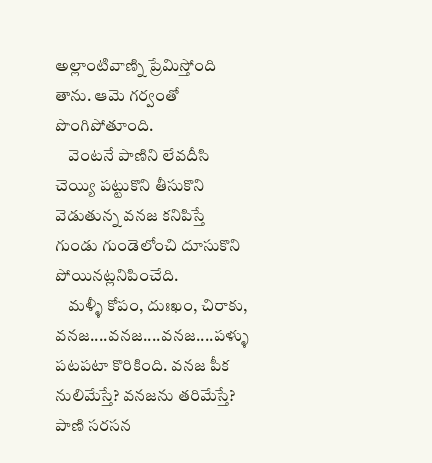అల్లాంటివాణ్ని ప్రేమిస్తోంది తాను. ఆమె గర్వంతో పొంగిపోతూంది.
    వెంటనే పాణిని లేవదీసి చెయ్యి పట్టుకొని తీసుకొని వెడుతున్న వనజ కనిపిస్తే గుండు గుండెలోంచి దూసుకొని పోయినట్లనిపించేది.
    మళ్ళీ కోపం, దుఃఖం, చిరాకు, వనజ....వనజ....వనజ....పళ్ళు పటపటా కొరికింది. వనజ పీక నులిమేస్తే? వనజను తరిమేస్తే? పాణి సరసన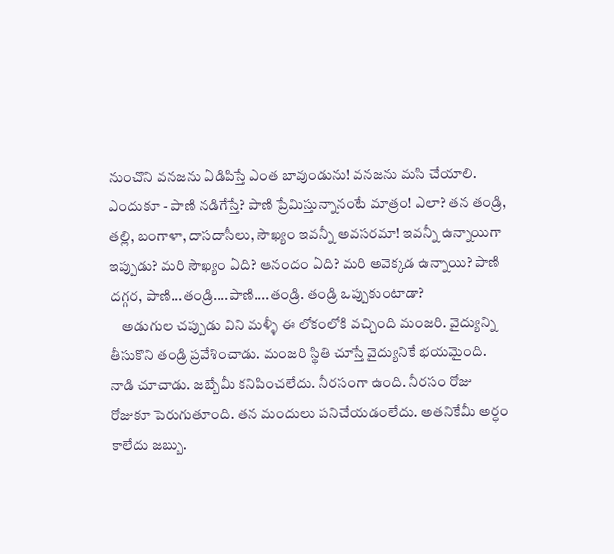నుంచొని వనజను ఏడిపిస్తే ఎంత బావుండును! వనజను మసి చేయాలి. ఎందుకూ - పాణి నడిగేస్తే? పాణి ప్రేమిస్తున్నానంటే మాత్రం! ఎలా? తన తండ్రి, తల్లి, బంగాళా, దాసదాసీలు, సౌఖ్యం ఇవన్నీ అవసరమా! ఇవన్నీ ఉన్నాయిగా ఇప్పుడు? మరి సౌఖ్యం ఏది? ఆనందం ఏది? మరి అవెక్కడ ఉన్నాయి? పాణి దగ్గర, పాణి...తండ్రి....పాణి....తండ్రి. తండ్రి ఒప్పుకుంటాడా?
    అడుగుల చప్పుడు విని మళ్ళీ ఈ లోకంలోకి వచ్చింది మంజరి. వైద్యున్ని తీసుకొని తండ్రి ప్రవేశించాడు. మంజరి స్థితి చూస్తే వైద్యునికే భయమైంది. నాడి చూచాడు. జబ్బేమీ కనిపించలేదు. నీరసంగా ఉంది. నీరసం రోజు రోజుకూ పెరుగుతూంది. తన మందులు పనిచేయడంలేదు. అతనికేమీ అర్ధం కాలేదు జబ్బు.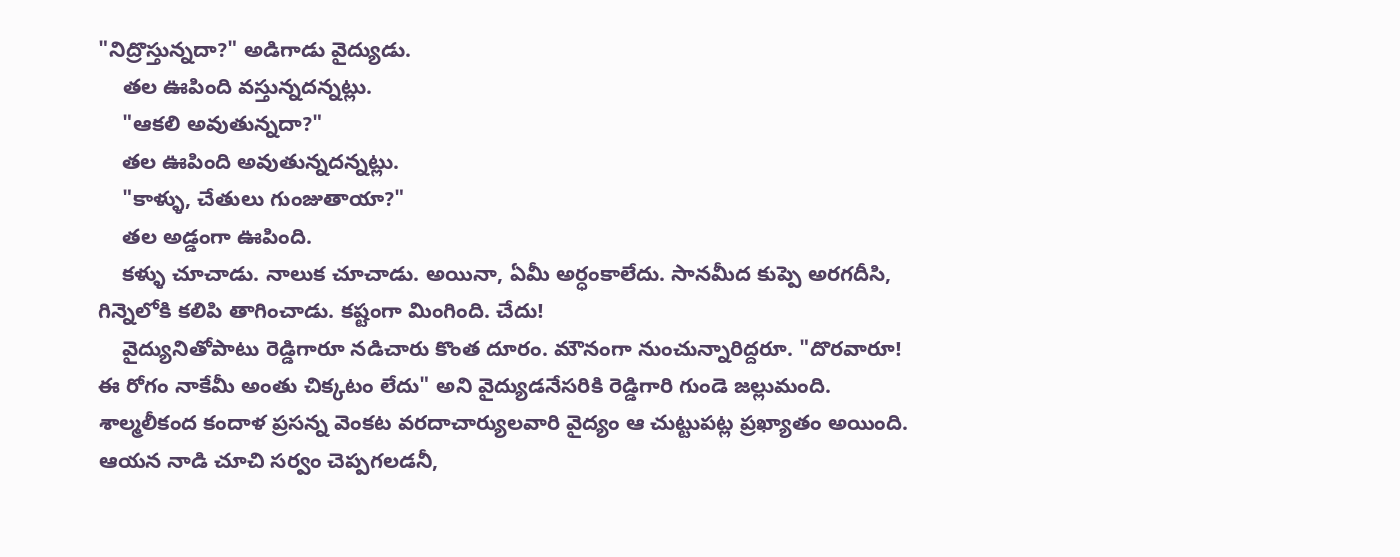"నిద్రొస్తున్నదా?" అడిగాడు వైద్యుడు.
    తల ఊపింది వస్తున్నదన్నట్లు.
    "ఆకలి అవుతున్నదా?"
    తల ఊపింది అవుతున్నదన్నట్లు.
    "కాళ్ళు, చేతులు గుంజుతాయా?"
    తల అడ్డంగా ఊపింది.
    కళ్ళు చూచాడు. నాలుక చూచాడు. అయినా, ఏమీ అర్ధంకాలేదు. సానమీద కుప్పె అరగదీసి, గిన్నెలోకి కలిపి తాగించాడు. కష్టంగా మింగింది. చేదు!
    వైద్యునితోపాటు రెడ్డిగారూ నడిచారు కొంత దూరం. మౌనంగా నుంచున్నారిద్దరూ. "దొరవారూ! ఈ రోగం నాకేమీ అంతు చిక్కటం లేదు" అని వైద్యుడనేసరికి రెడ్డిగారి గుండె జల్లుమంది. శాల్మలీకంద కందాళ ప్రసన్న వెంకట వరదాచార్యులవారి వైద్యం ఆ చుట్టుపట్ల ప్రఖ్యాతం అయింది. ఆయన నాడి చూచి సర్వం చెప్పగలడనీ,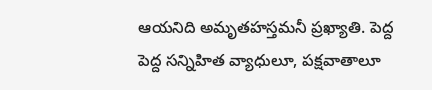ఆయనిది అమృతహస్తమనీ ప్రఖ్యాతి. పెద్ద పెద్ద సన్నిహిత వ్యాధులూ, పక్షవాతాలూ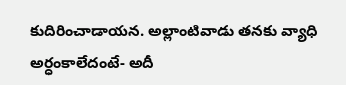కుదిరించాడాయన. అల్లాంటివాడు తనకు వ్యాధి అర్ధంకాలేదంటే- అదీ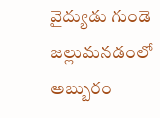వైద్యుడు గుండె జల్లుమనడంలో అబ్బురం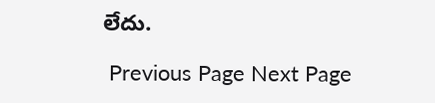లేదు.

 Previous Page Next Page